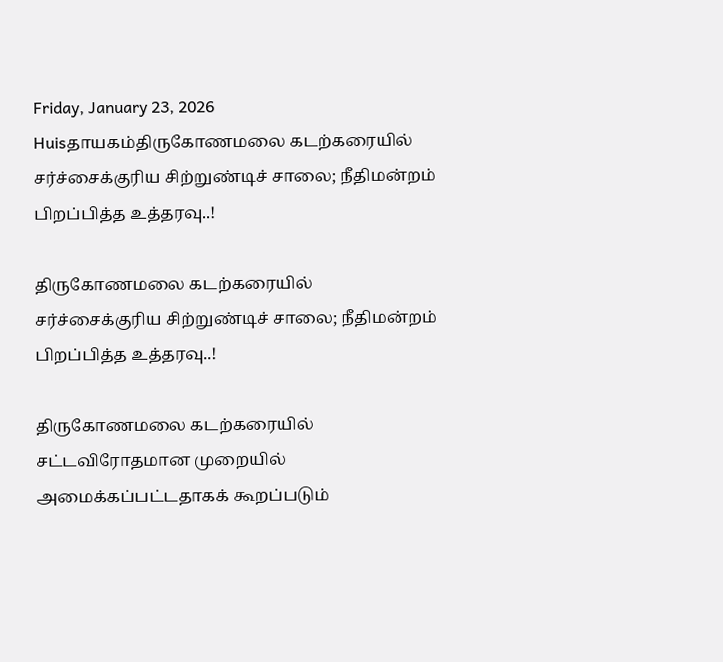Friday, January 23, 2026
Huisதாயகம்திருகோணமலை கடற்கரையில் சர்ச்சைக்குரிய சிற்றுண்டிச் சாலை; நீதிமன்றம் பிறப்பித்த உத்தரவு..!

திருகோணமலை கடற்கரையில் சர்ச்சைக்குரிய சிற்றுண்டிச் சாலை; நீதிமன்றம் பிறப்பித்த உத்தரவு..!

திருகோணமலை கடற்கரையில் சட்டவிரோதமான முறையில் அமைக்கப்பட்டதாகக் கூறப்படும்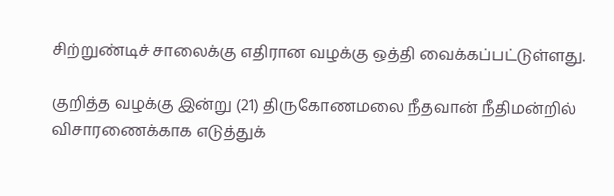சிற்றுண்டிச் சாலைக்கு எதிரான வழக்கு ஒத்தி வைக்கப்பட்டுள்ளது.

குறித்த வழக்கு இன்று (21) திருகோணமலை நீதவான் நீதிமன்றில் விசாரணைக்காக எடுத்துக்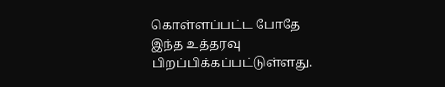கொள்ளப்பட்ட போதே இந்த உத்தரவு பிறப்பிக்கப்பட்டுள்ளது.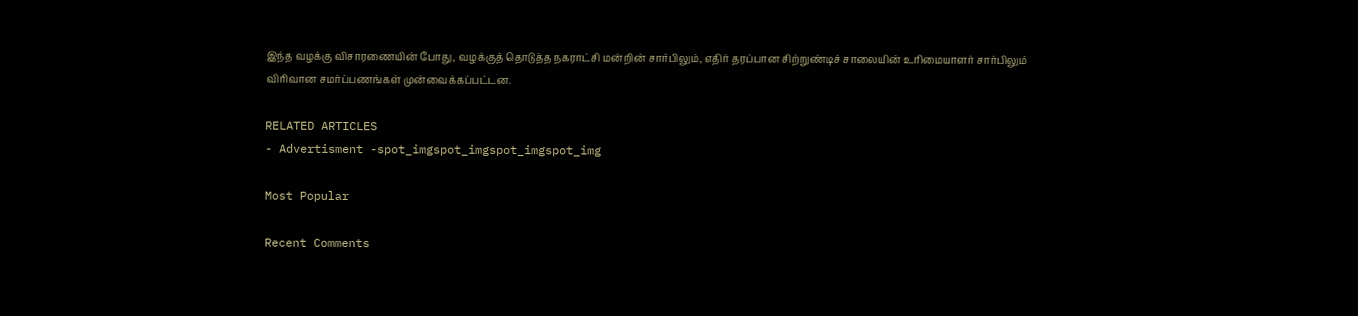இந்த வழக்கு விசாரணையின் போது, வழக்குத் தொடுத்த நகராட்சி மன்றின் சார்பிலும், எதிர் தரப்பான சிற்றுண்டிச் சாலையின் உரிமையாளர் சார்பிலும் விரிவான சமர்ப்பணங்கள் முன்வைக்கப்பட்டன.

RELATED ARTICLES
- Advertisment -spot_imgspot_imgspot_imgspot_img

Most Popular

Recent Comments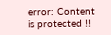error: Content is protected !!